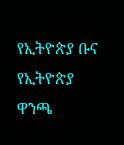የኢትዮጵያ ቡና የኢትዮጵያ ዋንጫ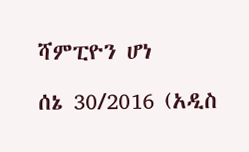ሻምፒዮን ሆነ

ሰኔ 30/2016 (አዲስ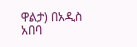ዋልታ) በአዲስ አበባ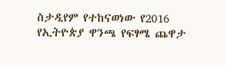ስታዲየም የተከናወነው የ2016 የኢትዮጵያ ዋንጫ የፍፃሜ ጨዋታ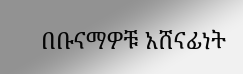በቡናማዎቹ አሸናፊነት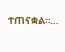ተጠናቋል።…